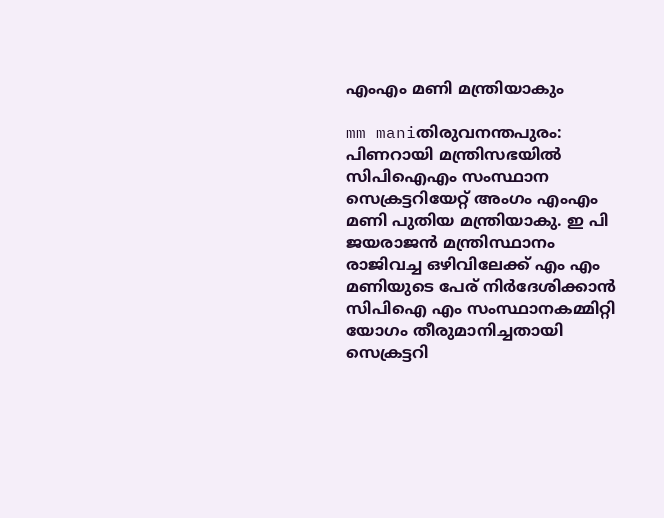എംഎം മണി മന്ത്രിയാകും

mm maniതിരുവനന്തപുരം: പിണറായി മന്ത്രിസഭയില്‍ സിപിഐഎം സംസ്ഥാന സെക്രട്ടറിയേറ്റ് അംഗം എംഎം മണി പുതിയ മന്ത്രിയാകു. ഇ പി ജയരാജന്‍ മന്ത്രിസ്ഥാനം രാജിവച്ച ഒഴിവിലേക്ക് എം എം മണിയുടെ പേര് നിര്‍ദേശിക്കാന്‍ സിപിഐ എം സംസ്ഥാനകമ്മിറ്റി യോഗം തീരുമാനിച്ചതായി സെക്രട്ടറി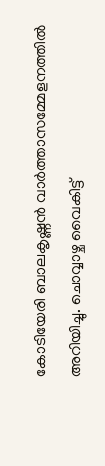കോടിയേരി ബാലകൃഷ്ണന്‍ വാര്‍ത്താസമ്മേളനത്തില്‍ അറിയിച്ചു. ചൊവ്വാഴ്ച വൈകിട്ട്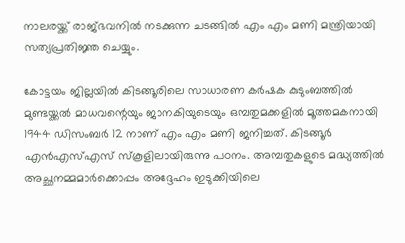നാലരയ്ക്ക് രാജ്ഭവനില്‍ നടക്കുന്ന ചടങ്ങില്‍ എം എം മണി മന്ത്രിയായി സത്യപ്രതിജ്ഞ ചെയ്യും.

കോട്ടയം ജില്ലയില്‍ കിടങ്ങൂരിലെ സാധാരണ കര്‍ഷക കുടുംബത്തില്‍ മുണ്ടയ്ക്കല്‍ മാധവന്റെയും ജാനകിയുടെയും ഒമ്പതുമക്കളില്‍ മൂത്തമകനായി 1944 ഡിസംബര്‍ 12 നാണ് എം എം മണി ജനിച്ചത്. കിടങ്ങൂര്‍ എന്‍എസ്എസ് സ്കൂളിലായിരുന്നു പഠനം. അമ്പതുകളുടെ മദ്ധ്യത്തില്‍ അച്ഛനമ്മമാര്‍ക്കൊപ്പം അദ്ദേഹം ഇടുക്കിയിലെ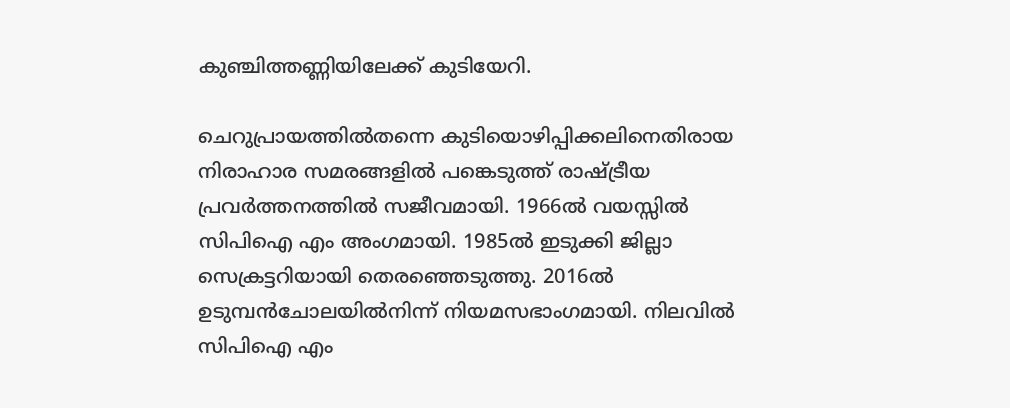കുഞ്ചിത്തണ്ണിയിലേക്ക് കുടിയേറി.

ചെറുപ്രായത്തില്‍തന്നെ കുടിയൊഴിപ്പിക്കലിനെതിരായ നിരാഹാര സമരങ്ങളില്‍ പങ്കെടുത്ത് രാഷ്ട്രീയ പ്രവര്‍ത്തനത്തില്‍ സജീവമായി. 1966ല്‍ വയസ്സില്‍ സിപിഐ എം അംഗമായി. 1985ല്‍ ഇടുക്കി ജില്ലാ സെക്രട്ടറിയായി തെരഞ്ഞെടുത്തു. 2016ല്‍ ഉടുമ്പന്‍ചോലയില്‍നിന്ന് നിയമസഭാംഗമായി. നിലവില്‍ സിപിഐ എം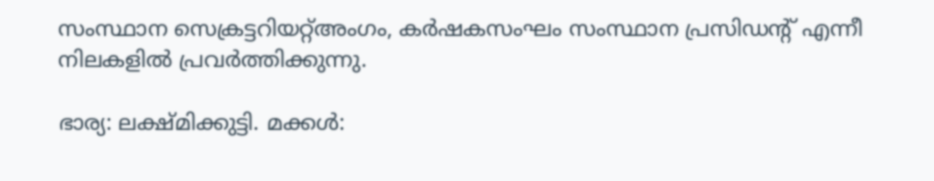സംസ്ഥാന സെക്രട്ടറിയറ്റ്അംഗം, കര്‍ഷകസംഘം സംസ്ഥാന പ്രസിഡന്റ് എന്നീ നിലകളില്‍ പ്രവര്‍ത്തിക്കുന്നു.

ഭാര്യ: ലക്ഷ്മിക്കുട്ടി. മക്കള്‍: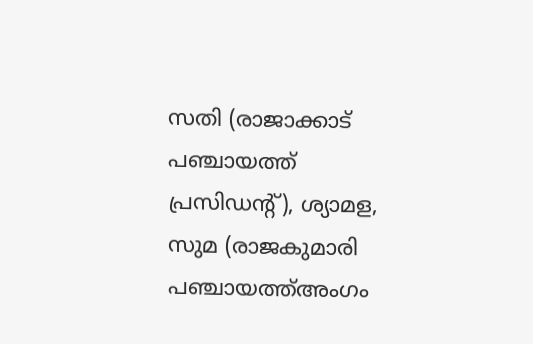സതി (രാജാക്കാട് പഞ്ചായത്ത് പ്രസിഡന്റ്), ശ്യാമള, സുമ (രാജകുമാരി പഞ്ചായത്ത്അംഗം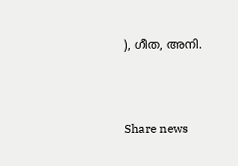), ഗീത, അനി.



Share news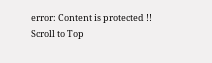error: Content is protected !!
Scroll to Top